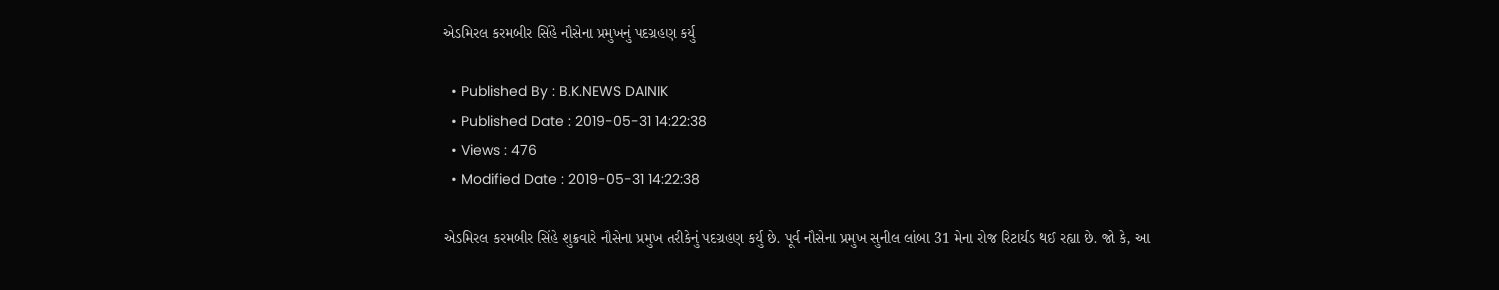એડમિરલ કરમબીર સિંહે નૌસેના પ્રમુખનું પદગ્રહણ કર્યુ

  • Published By : B.K.NEWS DAINIK
  • Published Date : 2019-05-31 14:22:38
  • Views : 476
  • Modified Date : 2019-05-31 14:22:38

એડમિરલ કરમબીર સિંહે શુક્રવારે નૌસેના પ્રમુખ તરીકેનું પદગ્રહણ કર્યુ છે. પૂર્વ નૌસેના પ્રમુખ સુનીલ લાંબા 31 મેના રોજ રિટાર્યડ થઈ રહ્યા છે. જો કે, આ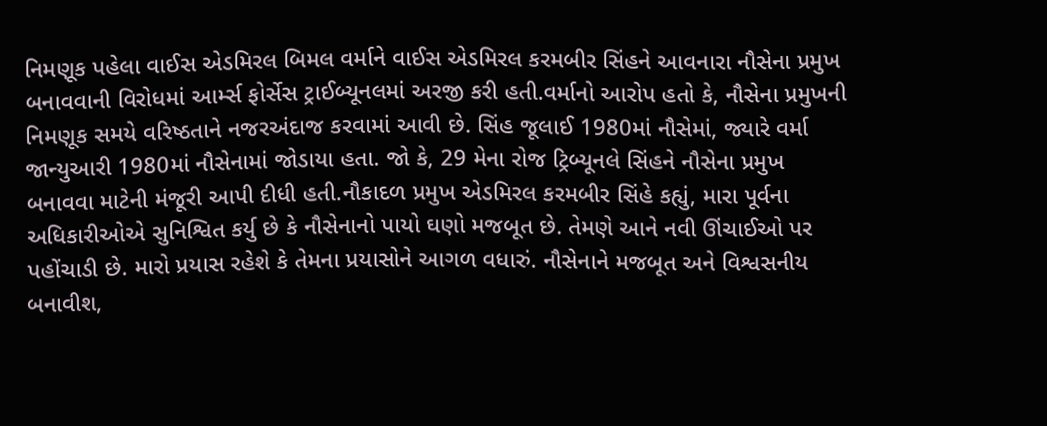નિમણૂક પહેલા વાઈસ એડમિરલ બિમલ વર્માને વાઈસ એડમિરલ કરમબીર સિંહને આવનારા નૌસેના પ્રમુખ બનાવવાની વિરોધમાં આર્મ્સ ફોર્સેસ ટ્રાઈબ્યૂનલમાં અરજી કરી હતી.વર્માનો આરોપ હતો કે, નૌસેના પ્રમુખની નિમણૂક સમયે વરિષ્ઠતાને નજરઅંદાજ કરવામાં આવી છે. સિંહ જૂલાઈ 1980માં નૌસેમાં, જ્યારે વર્મા જાન્યુઆરી 1980માં નૌસેનામાં જોડાયા હતા. જો કે, 29 મેના રોજ ટ્રિબ્યૂનલે સિંહને નૌસેના પ્રમુખ બનાવવા માટેની મંજૂરી આપી દીધી હતી.નૌકાદળ પ્રમુખ એડમિરલ કરમબીર સિંહે કહ્યું, મારા પૂર્વના અધિકારીઓએ સુનિશ્વિત કર્યુ છે કે નૌસેનાનો પાયો ઘણો મજબૂત છે. તેમણે આને નવી ઊંચાઈઓ પર પહોંચાડી છે. મારો પ્રયાસ રહેશે કે તેમના પ્રયાસોને આગળ વધારું. નૌસેનાને મજબૂત અને વિશ્વસનીય બનાવીશ,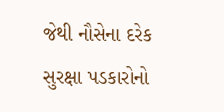જેથી નૌસેના દરેક સુરક્ષા પડકારોનો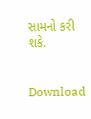સામનો કરી શકે.


Download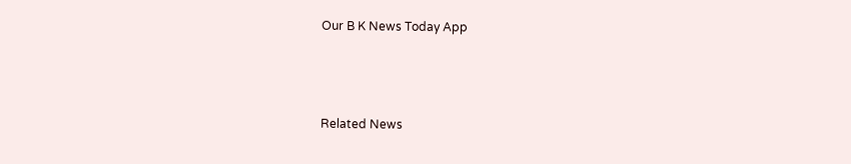Our B K News Today App



Related News